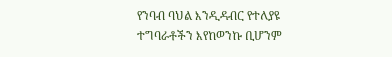የንባብ ባህል እንዲዳብር የተለያዩ ተግባራቶችን እየከወንኩ ቢሆንም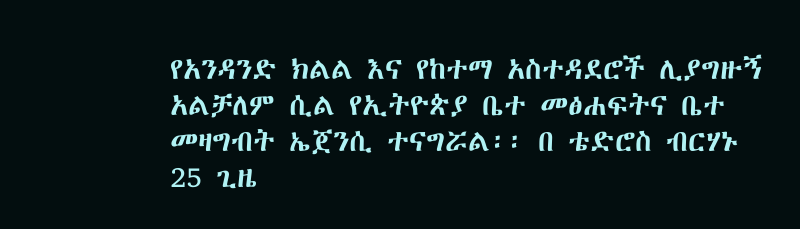የአንዳንድ ክልል እና የከተማ አስተዳደሮች ሊያግዙኝ አልቻለም ሲል የኢትዮጵያ ቤተ መፅሐፍትና ቤተ መዛግብት ኤጀንሲ ተናግሯል፡፡ በ ቴድሮስ ብርሃኑ 25 ጊዜ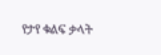የታየ ቁልፍ ቃላት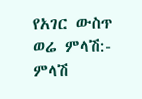የአገር ውስጥ ወሬ ምላሽ:- ምላሽ